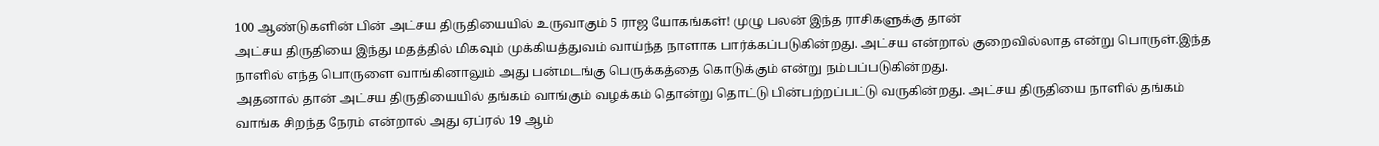100 ஆண்டுகளின் பின் அட்சய திருதியையில் உருவாகும் 5 ராஜ யோகங்கள்! முழு பலன் இந்த ராசிகளுக்கு தான்
அட்சய திருதியை இந்து மதத்தில் மிகவும் முக்கியத்துவம் வாய்ந்த நாளாக பார்க்கப்படுகின்றது. அட்சய என்றால் குறைவில்லாத என்று பொருள்.இந்த நாளில் எந்த பொருளை வாங்கினாலும் அது பன்மடங்கு பெருக்கத்தை கொடுக்கும் என்று நம்பப்படுகின்றது.
அதனால் தான் அட்சய திருதியையில் தங்கம் வாங்கும் வழக்கம் தொன்று தொட்டு பின்பற்றப்பட்டு வருகின்றது. அட்சய திருதியை நாளில் தங்கம் வாங்க சிறந்த நேரம் என்றால் அது ஏப்ரல் 19 ஆம்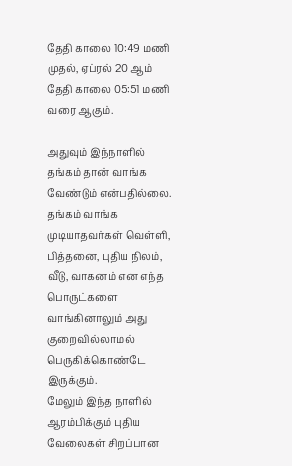தேதி காலை 10:49 மணி முதல், ஏப்ரல் 20 ஆம் தேதி காலை 05:51 மணி வரை ஆகும்.

அதுவும் இந்நாளில் தங்கம் தான் வாங்க வேண்டும் என்பதில்லை. தங்கம் வாங்க முடியாதவர்கள் வெள்ளி, பித்தனை, புதிய நிலம், வீடு, வாகனம் என எந்த பொருட்களை வாங்கினாலும் அது குறைவில்லாமல் பெருகிக்கொண்டே இருக்கும்.
மேலும் இந்த நாளில் ஆரம்பிக்கும் புதிய வேலைகள் சிறப்பான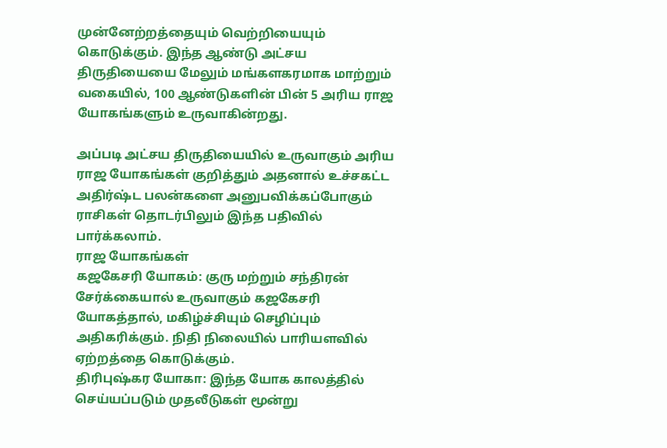முன்னேற்றத்தையும் வெற்றியையும் கொடுக்கும். இந்த ஆண்டு அட்சய திருதியையை மேலும் மங்களகரமாக மாற்றும் வகையில், 100 ஆண்டுகளின் பின் 5 அரிய ராஜ யோகங்களும் உருவாகின்றது.

அப்படி அட்சய திருதியையில் உருவாகும் அரிய ராஜ யோகங்கள் குறித்தும் அதனால் உச்சகட்ட அதிர்ஷ்ட பலன்களை அனுபவிக்கப்போகும் ராசிகள் தொடர்பிலும் இந்த பதிவில் பார்க்கலாம்.
ராஜ யோகங்கள்
கஜகேசரி யோகம்: குரு மற்றும் சந்திரன் சேர்க்கையால் உருவாகும் கஜகேசரி யோகத்தால், மகிழ்ச்சியும் செழிப்பும் அதிகரிக்கும். நிதி நிலையில் பாரியளவில் ஏற்றத்தை கொடுக்கும்.
திரிபுஷ்கர யோகா: இந்த யோக காலத்தில் செய்யப்படும் முதலீடுகள் மூன்று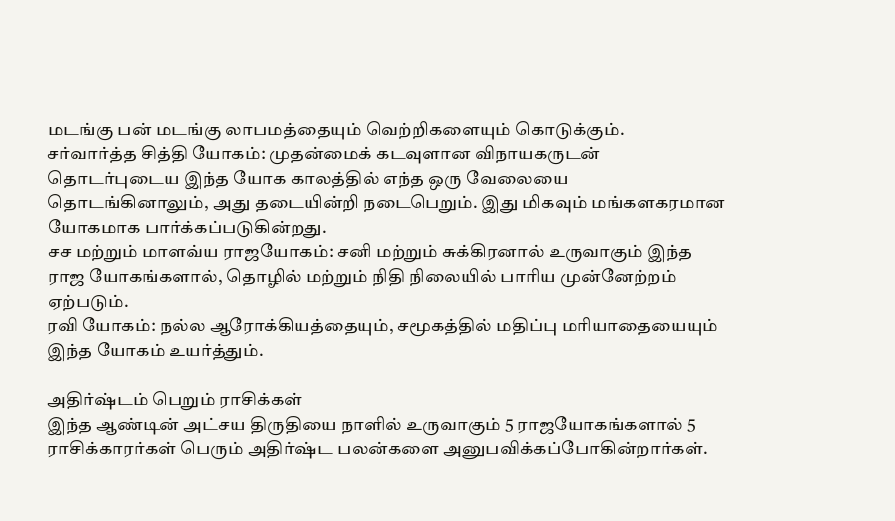மடங்கு பன் மடங்கு லாபமத்தையும் வெற்றிகளையும் கொடுக்கும்.
சர்வார்த்த சித்தி யோகம்: முதன்மைக் கடவுளான விநாயகருடன் தொடர்புடைய இந்த யோக காலத்தில் எந்த ஒரு வேலையை தொடங்கினாலும், அது தடையின்றி நடைபெறும். இது மிகவும் மங்களகரமான யோகமாக பார்க்கப்படுகின்றது.
சச மற்றும் மாளவ்ய ராஜயோகம்: சனி மற்றும் சுக்கிரனால் உருவாகும் இந்த ராஜ யோகங்களால், தொழில் மற்றும் நிதி நிலையில் பாரிய முன்னேற்றம் ஏற்படும்.
ரவி யோகம்: நல்ல ஆரோக்கியத்தையும், சமூகத்தில் மதிப்பு மரியாதையையும் இந்த யோகம் உயர்த்தும்.

அதிர்ஷ்டம் பெறும் ராசிக்கள்
இந்த ஆண்டின் அட்சய திருதியை நாளில் உருவாகும் 5 ராஜயோகங்களால் 5 ராசிக்காரர்கள் பெரும் அதிர்ஷ்ட பலன்களை அனுபவிக்கப்போகின்றார்கள்.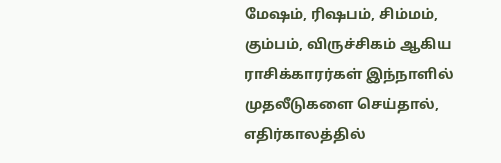மேஷம், ரிஷபம், சிம்மம், கும்பம், விருச்சிகம் ஆகிய ராசிக்காரர்கள் இந்நாளில் முதலீடுகளை செய்தால், எதிர்காலத்தில்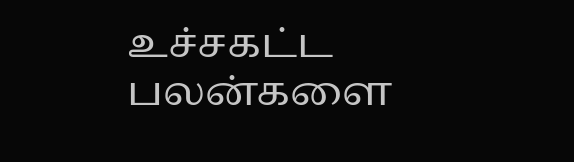உச்சகட்ட பலன்களை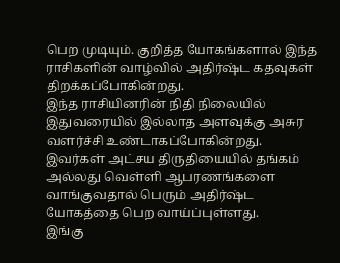பெற முடியும். குறித்த யோகங்களால் இந்த ராசிகளின் வாழ்வில் அதிர்ஷ்ட கதவுகள் திறக்கப்போகின்றது.
இந்த ராசியினரின் நிதி நிலையில் இதுவரையில் இல்லாத அளவுக்கு அசுர வளர்ச்சி உண்டாகப்போகின்றது. இவர்கள் அட்சய திருதியையில் தங்கம் அல்லது வெள்ளி ஆபரணங்களை வாங்குவதால் பெரும் அதிர்ஷ்ட யோகத்தை பெற வாய்ப்புள்ளது.
இங்கு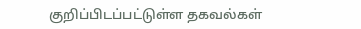குறிப்பிடப்பட்டுள்ள தகவல்கள்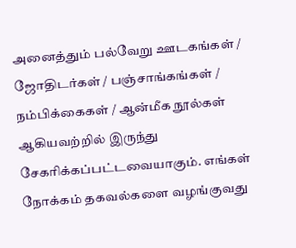அனைத்தும் பல்வேறு ஊடகங்கள் / ஜோதிடர்கள் / பஞ்சாங்கங்கள் / நம்பிக்கைகள் / ஆன்மீக நூல்கள் ஆகியவற்றில் இருந்து சேகரிக்கப்பட்டவையாகும். எங்கள் நோக்கம் தகவல்களை வழங்குவது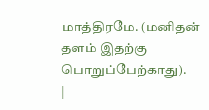மாத்திரமே. (மனிதன் தளம் இதற்கு பொறுப்பேற்காது).
|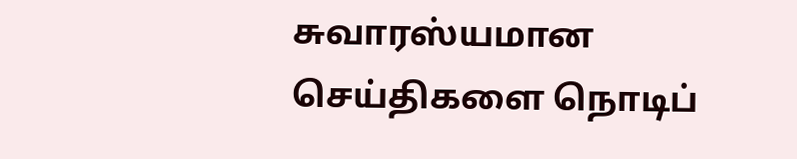சுவாரஸ்யமான செய்திகளை நொடிப்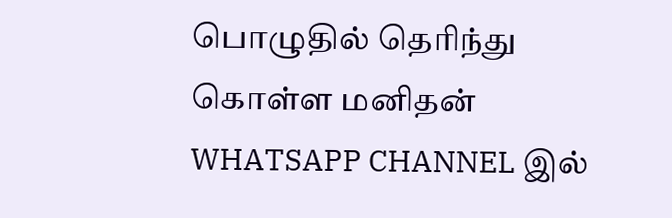பொழுதில் தெரிந்து கொள்ள மனிதன் WHATSAPP CHANNEL இல்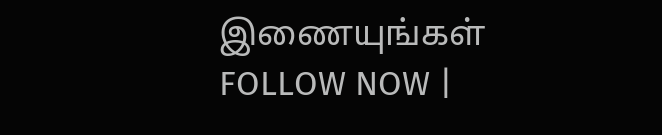இணையுங்கள் FOLLOW NOW |